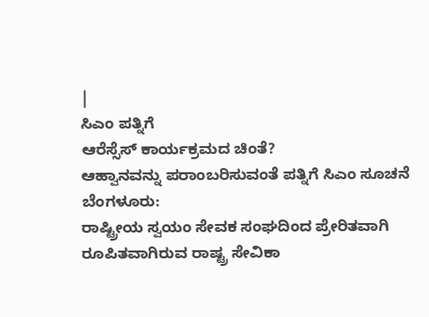|
ಸಿಎಂ ಪತ್ನಿಗೆ
ಆರೆಸ್ಸೆಸ್ ಕಾರ್ಯಕ್ರಮದ ಚಿಂತೆ?
ಆಹ್ವಾನವನ್ನು ಪರಾಂಬರಿಸುವಂತೆ ಪತ್ನಿಗೆ ಸಿಎಂ ಸೂಚನೆ
ಬೆಂಗಳೂರು:
ರಾಷ್ಟ್ರೀಯ ಸ್ವಯಂ ಸೇವಕ ಸಂಘದಿಂದ ಪ್ರೇರಿತವಾಗಿ
ರೂಪಿತವಾಗಿರುವ ರಾಷ್ಟ್ರ ಸೇವಿಕಾ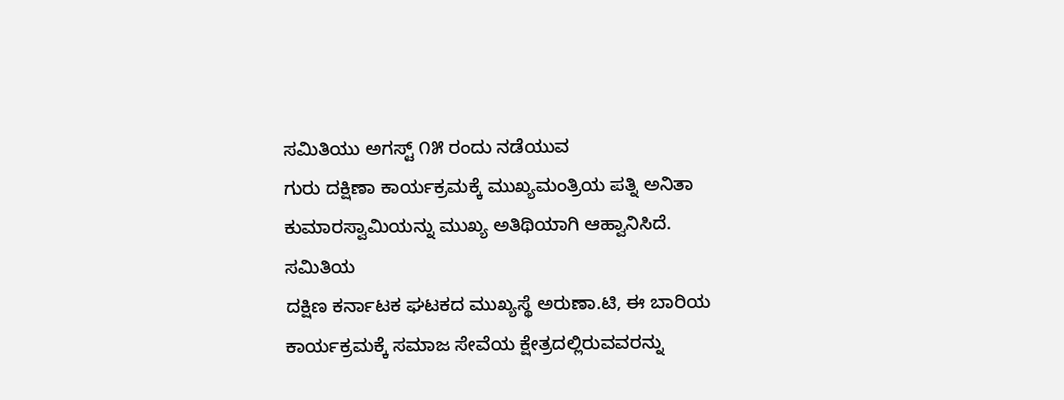ಸಮಿತಿಯು ಅಗಸ್ಟ್ ೧೫ ರಂದು ನಡೆಯುವ
ಗುರು ದಕ್ಷಿಣಾ ಕಾರ್ಯಕ್ರಮಕ್ಕೆ ಮುಖ್ಯಮಂತ್ರಿಯ ಪತ್ನಿ ಅನಿತಾ
ಕುಮಾರಸ್ವಾಮಿಯನ್ನು ಮುಖ್ಯ ಅತಿಥಿಯಾಗಿ ಆಹ್ವಾನಿಸಿದೆ.
ಸಮಿತಿಯ
ದಕ್ಷಿಣ ಕರ್ನಾಟಕ ಘಟಕದ ಮುಖ್ಯಸ್ಥೆ ಅರುಣಾ.ಟಿ, ಈ ಬಾರಿಯ
ಕಾರ್ಯಕ್ರಮಕ್ಕೆ ಸಮಾಜ ಸೇವೆಯ ಕ್ಷೇತ್ರದಲ್ಲಿರುವವರನ್ನು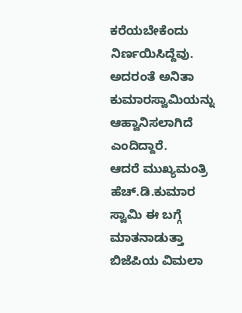ಕರೆಯಬೇಕೆಂದು ನಿರ್ಣಯಿಸಿದ್ದೆವು. ಅದರಂತೆ ಅನಿತಾ
ಕುಮಾರಸ್ವಾಮಿಯನ್ನು ಆಹ್ವಾನಿಸಲಾಗಿದೆ ಎಂದಿದ್ದಾರೆ.
ಆದರೆ ಮುಖ್ಯಮಂತ್ರಿ ಹೆಚ್.ಡಿ.ಕುಮಾರ ಸ್ವಾಮಿ ಈ ಬಗ್ಗೆ ಮಾತನಾಡುತ್ತಾ
ಬಿಜೆಪಿಯ ವಿಮಲಾ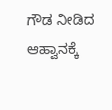ಗೌಡ ನೀಡಿದ ಆಹ್ವಾನಕ್ಕೆ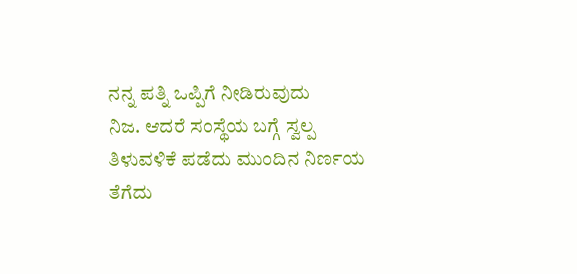ನನ್ನ ಪತ್ನಿ ಒಪ್ಪಿಗೆ ನೀಡಿರುವುದು
ನಿಜ. ಆದರೆ ಸಂಸ್ಥೆಯ ಬಗ್ಗೆ ಸ್ವಲ್ಪ ತಿಳುವಳಿಕೆ ಪಡೆದು ಮುಂದಿನ ನಿರ್ಣಯ
ತೆಗೆದು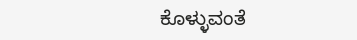ಕೊಳ್ಳುವಂತೆ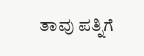ತಾವು ಪತ್ನಿಗೆ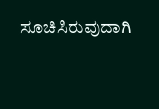ಸೂಚಿಸಿರುವುದಾಗಿ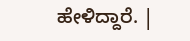ಹೇಳಿದ್ದಾರೆ. |